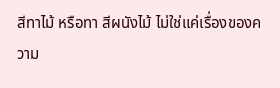สีทาไม้ หรือทา สีผนังไม้ ไม่ใช่แค่เรื่องของความ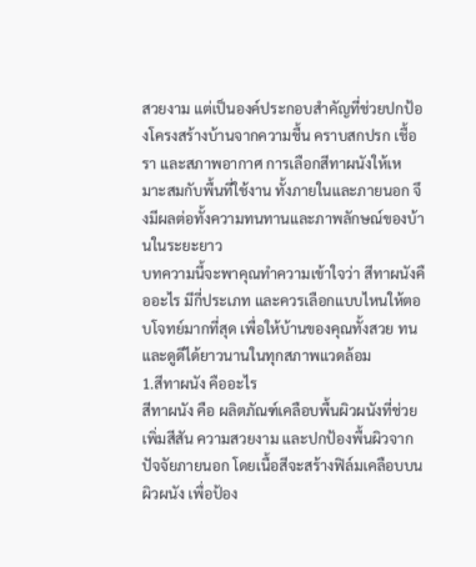สวยงาม แต่เป็นองค์ประกอบสำคัญที่ช่วยปกป้องโครงสร้างบ้านจากความชื้น คราบสกปรก เชื้อรา และสภาพอากาศ การเลือกสีทาผนังให้เหมาะสมกับพื้นที่ใช้งาน ทั้งภายในและภายนอก จึงมีผลต่อทั้งความทนทานและภาพลักษณ์ของบ้านในระยะยาว
บทความนี้จะพาคุณทำความเข้าใจว่า สีทาผนังคืออะไร มีกี่ประเภท และควรเลือกแบบไหนให้ตอบโจทย์มากที่สุด เพื่อให้บ้านของคุณทั้งสวย ทน และดูดีได้ยาวนานในทุกสภาพแวดล้อม
1.สีทาผนัง คืออะไร
สีทาผนัง คือ ผลิตภัณฑ์เคลือบพื้นผิวผนังที่ช่วยเพิ่มสีสัน ความสวยงาม และปกป้องพื้นผิวจากปัจจัยภายนอก โดยเนื้อสีจะสร้างฟิล์มเคลือบบนผิวผนัง เพื่อป้อง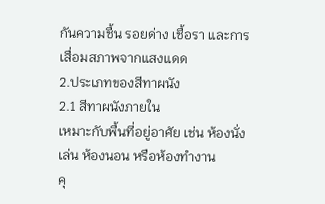กันความชื้น รอยด่าง เชื้อรา และการเสื่อมสภาพจากแสงแดด
2.ประเภทของสีทาผนัง
2.1 สีทาผนังภายใน
เหมาะกับพื้นที่อยู่อาศัย เช่น ห้องนั่งเล่น ห้องนอน หรือห้องทำงาน
คุ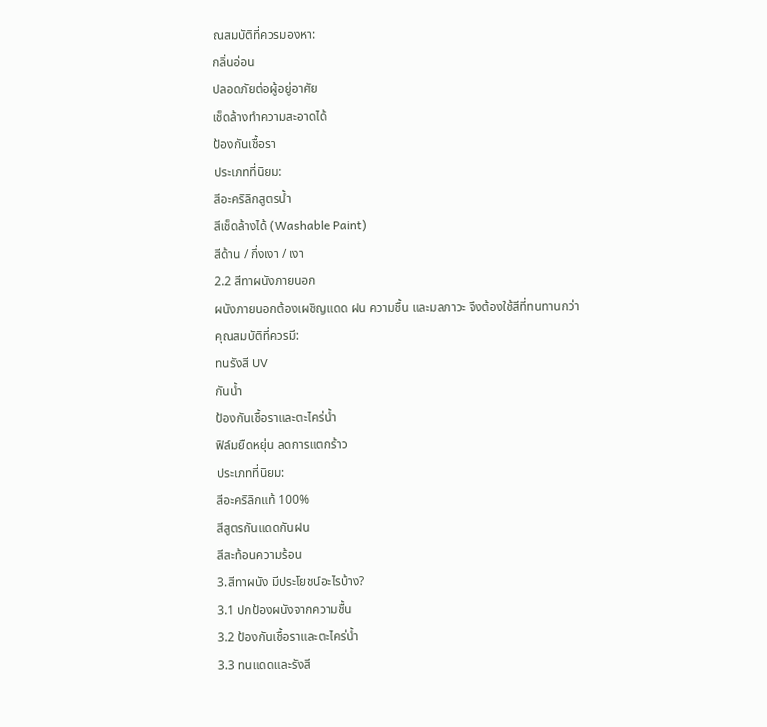ณสมบัติที่ควรมองหา:
กลิ่นอ่อน
ปลอดภัยต่อผู้อยู่อาศัย
เช็ดล้างทำความสะอาดได้
ป้องกันเชื้อรา
ประเภทที่นิยม:
สีอะคริลิกสูตรน้ำ
สีเช็ดล้างได้ (Washable Paint)
สีด้าน / กึ่งเงา / เงา
2.2 สีทาผนังภายนอก
ผนังภายนอกต้องเผชิญแดด ฝน ความชื้น และมลภาวะ จึงต้องใช้สีที่ทนทานกว่า
คุณสมบัติที่ควรมี:
ทนรังสี UV
กันน้ำ
ป้องกันเชื้อราและตะไคร่น้ำ
ฟิล์มยืดหยุ่น ลดการแตกร้าว
ประเภทที่นิยม:
สีอะคริลิกแท้ 100%
สีสูตรกันแดดกันฝน
สีสะท้อนความร้อน
3.สีทาผนัง มีประโยชน์อะไรบ้าง?
3.1 ปกป้องผนังจากความชื้น
3.2 ป้องกันเชื้อราและตะไคร่น้ำ
3.3 ทนแดดและรังสี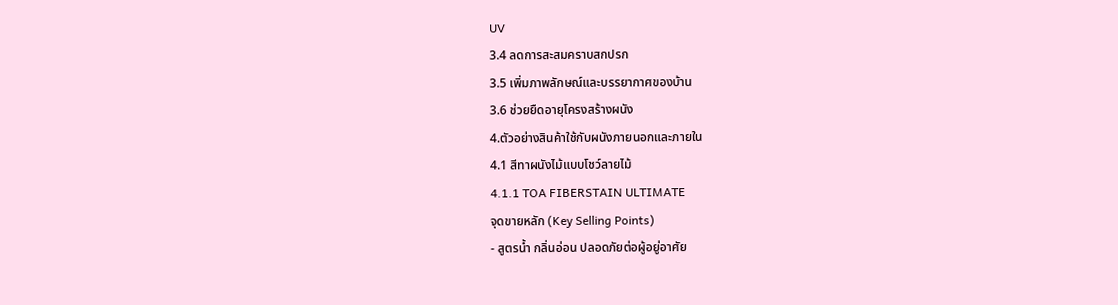UV
3.4 ลดการสะสมคราบสกปรก
3.5 เพิ่มภาพลักษณ์และบรรยากาศของบ้าน
3.6 ช่วยยืดอายุโครงสร้างผนัง
4.ตัวอย่างสินค้าใช้กับผนังภายนอกและภายใน
4.1 สีทาผนังไม้แบบโชว์ลายไม้
4.1.1 TOA FIBERSTAIN ULTIMATE
จุดขายหลัก (Key Selling Points)
- สูตรน้ำ กลิ่นอ่อน ปลอดภัยต่อผู้อยู่อาศัย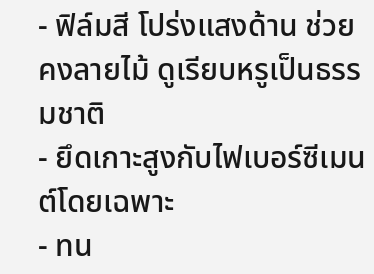- ฟิล์มสี โปร่งแสงด้าน ช่วยคงลายไม้ ดูเรียบหรูเป็นธรรมชาติ
- ยึดเกาะสูงกับไฟเบอร์ซีเมนต์โดยเฉพาะ
- ทน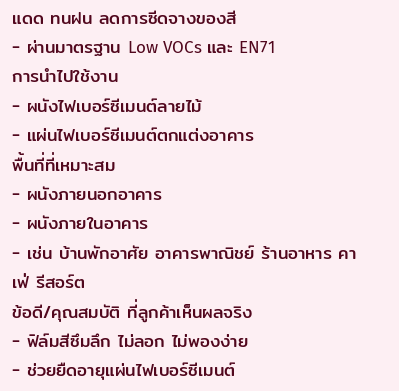แดด ทนฝน ลดการซีดจางของสี
- ผ่านมาตรฐาน Low VOCs และ EN71
การนำไปใช้งาน
- ผนังไฟเบอร์ซีเมนต์ลายไม้
- แผ่นไฟเบอร์ซีเมนต์ตกแต่งอาคาร
พื้นที่ที่เหมาะสม
- ผนังภายนอกอาคาร
- ผนังภายในอาคาร
- เช่น บ้านพักอาศัย อาคารพาณิชย์ ร้านอาหาร คาเฟ่ รีสอร์ต
ข้อดี/คุณสมบัติ ที่ลูกค้าเห็นผลจริง
- ฟิล์มสีซึมลึก ไม่ลอก ไม่พองง่าย
- ช่วยยืดอายุแผ่นไฟเบอร์ซีเมนต์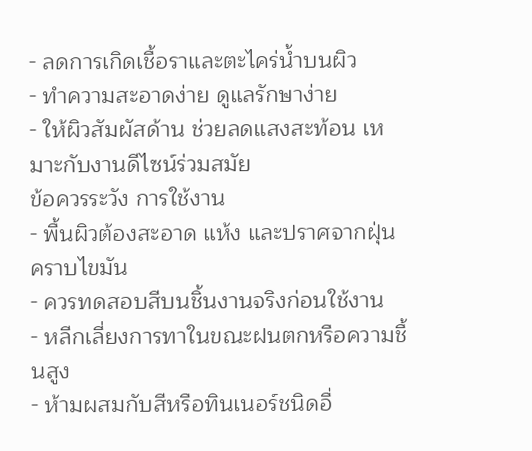- ลดการเกิดเชื้อราและตะไคร่น้ำบนผิว
- ทำความสะอาดง่าย ดูแลรักษาง่าย
- ให้ผิวสัมผัสด้าน ช่วยลดแสงสะท้อน เหมาะกับงานดีไซน์ร่วมสมัย
ข้อควรระวัง การใช้งาน
- พื้นผิวต้องสะอาด แห้ง และปราศจากฝุ่น คราบไขมัน
- ควรทดสอบสีบนชิ้นงานจริงก่อนใช้งาน
- หลีกเลี่ยงการทาในขณะฝนตกหรือความชื้นสูง
- ห้ามผสมกับสีหรือทินเนอร์ชนิดอื่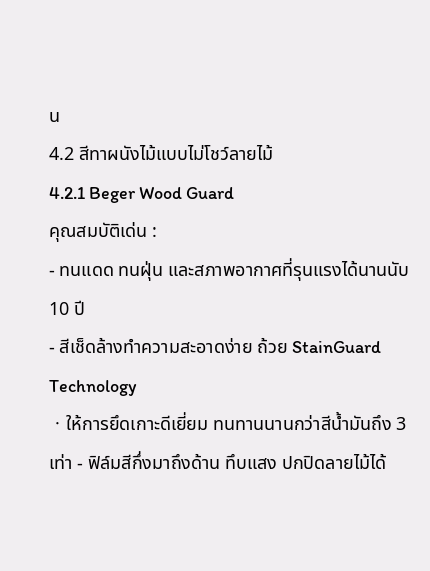น
4.2 สีทาผนังไม้แบบไม่โชว์ลายไม้
4.2.1 Beger Wood Guard
คุณสมบัติเด่น :
- ทนแดด ทนฝุ่น และสภาพอากาศที่รุนแรงได้นานนับ 10 ปี
- สีเช็ดล้างทำความสะอาดง่าย ถ้วย StainGuard Technology
ㆍให้การยึดเกาะดีเยี่ยม ทนทานนานกว่าสีน้ำมันถึง 3 เท่า - ฟิล์มสีกึ่งมาถึงด้าน ทึบแสง ปกปิดลายไม้ได้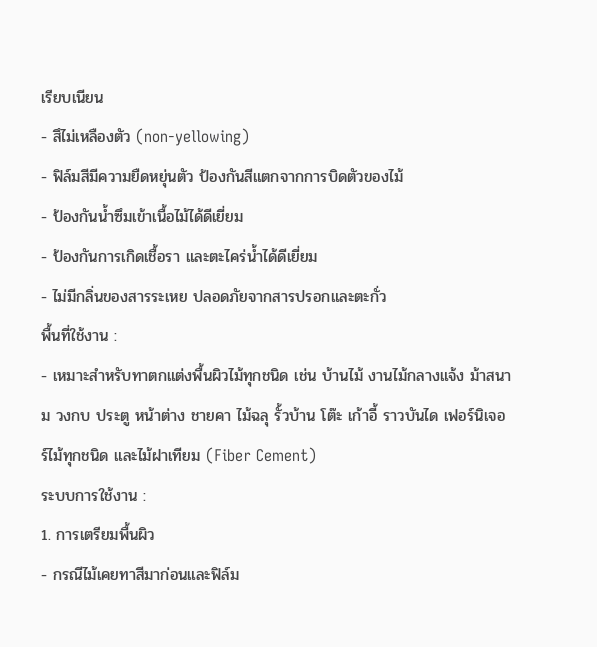เรียบเนียน
- สึไม่เหลืองตัว (non-yellowing)
- ฟิล์มสีมีความยืดหยุ่นตัว ป้องกันสีแตกจากการบิดตัวของไม้
- ป้องกันน้ำซึมเข้าเนื้อไม้ได้ดีเยี่ยม
- ป้องกันการเกิดเชื้อรา และตะไคร่น้ำได้ดีเยี่ยม
- ไม่มีกลิ่นของสารระเหย ปลอดภัยจากสารปรอกและตะกั่ว
พื้นที่ใช้งาน :
- เหมาะสำหรับทาตกแต่งพื้นผิวไม้ทุกชนิด เช่น บ้านไม้ งานไม้กลางแจ้ง ม้าสนาม วงกบ ประตู หน้าต่าง ชายคา ไม้ฉลุ รั้วบ้าน โต๊ะ เก้าอี้ ราวบันได เฟอร์นิเจอร์ไม้ทุกชนิด และไม้ฝาเทียม (Fiber Cement)
ระบบการใช้งาน :
1. การเตรียมพื้นผิว
- กรณีไม้เคยทาสีมาก่อนและฟิล์ม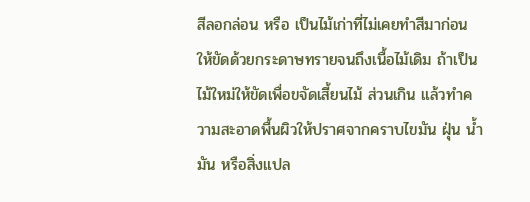สีลอกล่อน หรือ เป็นไม้เก่าที่ไม่เคยทำสีมาก่อน ให้ขัดด้วยกระดาษทรายจนถึงเนื้อไม้เดิม ถ้าเป็นไม้ใหม่ให้ขัดเพื่อขจัดเสี้ยนไม้ ส่วนเกิน แล้วทำความสะอาดพื้นผิวให้ปราศจากคราบไขมัน ฝุ่น น้ำมัน หรือสิ่งแปล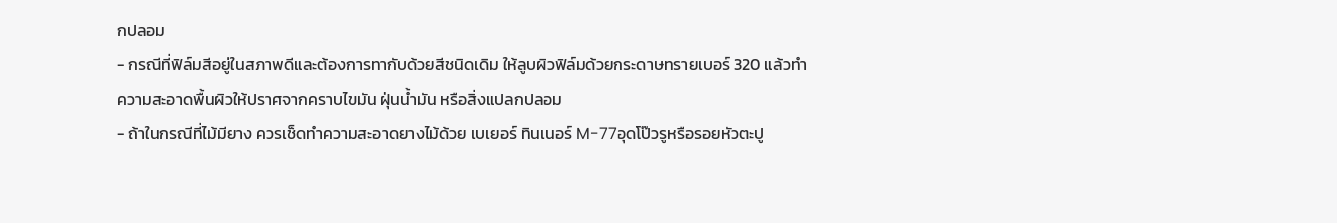กปลอม
- กรณีที่ฟิล์มสีอยู่ในสภาพดีและต้องการทากับด้วยสีชนิดเดิม ให้ลูบผิวฟิล์มด้วยกระดาษทรายเบอร์ 320 แล้วทำความสะอาดพื้นผิวให้ปราศจากคราบไขมัน ฝุ่นน้ำมัน หรือสิ่งแปลกปลอม
- ถ้าในกรณีที่ไม้มียาง ควรเช็ดทำความสะอาดยางไม้ด้วย เบเยอร์ ทินเนอร์ M-77อุดโป๊วรูหรือรอยหัวตะปู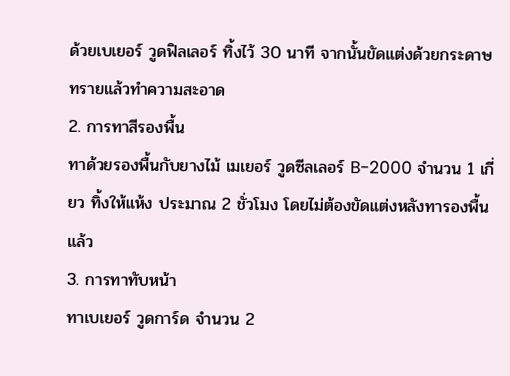ด้วยเบเยอร์ วูดฟิลเลอร์ ทิ้งไว้ 30 นาที จากนั้นขัดแต่งด้วยกระดาษทรายแล้วทำความสะอาด
2. การทาสีรองพื้น
ทาด้วยรองพื้นกับยางไม้ เมเยอร์ วูดซีลเลอร์ B-2000 จำนวน 1 เกี่ยว ทิ้งให้แห้ง ประมาณ 2 ชั่วโมง โดยไม่ต้องขัดแต่งหลังทารองพื้นแล้ว
3. การทาทับหน้า
ทาเบเยอร์ วูดการ์ด จำนวน 2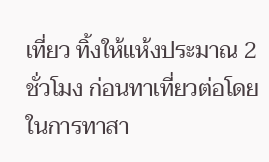เที่ยว ทิ้งให้แห้งประมาณ 2 ชั่วโมง ก่อนทาเที่ยวต่อโดยในการทาสา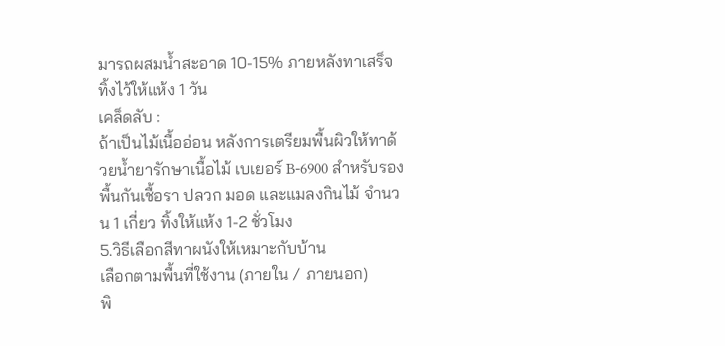มารถผสมน้ำสะอาด 10-15% ภายหลังทาเสร็จทิ้งไว้ให้แห้ง 1 วัน
เคล็ดลับ :
ถ้าเป็นไม้เนื้ออ่อน หลังการเตรียมพื้นผิวให้ทาด้วยน้ำยารักษาเนื้อไม้ เบเยอร์ B-6900 สำหรับรองพื้นกันเชื้อรา ปลวก มอด และแมลงกินไม้ จำนวน 1 เกี่ยว ทิ้งให้แห้ง 1-2 ชั่วโมง
5.วิธีเลือกสีทาผนังให้เหมาะกับบ้าน
เลือกตามพื้นที่ใช้งาน (ภายใน / ภายนอก)
พิ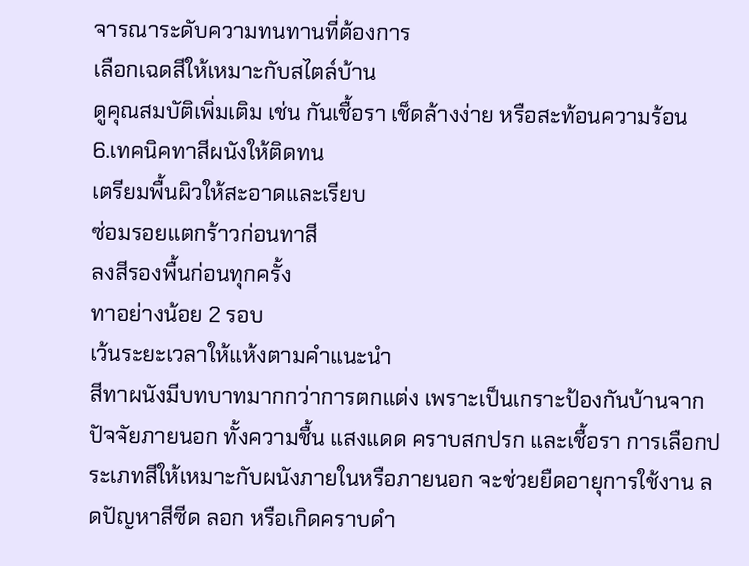จารณาระดับความทนทานที่ต้องการ
เลือกเฉดสีให้เหมาะกับสไตล์บ้าน
ดูคุณสมบัติเพิ่มเติม เช่น กันเชื้อรา เช็ดล้างง่าย หรือสะท้อนความร้อน
6.เทคนิคทาสีผนังให้ติดทน
เตรียมพื้นผิวให้สะอาดและเรียบ
ซ่อมรอยแตกร้าวก่อนทาสี
ลงสีรองพื้นก่อนทุกครั้ง
ทาอย่างน้อย 2 รอบ
เว้นระยะเวลาให้แห้งตามคำแนะนำ
สีทาผนังมีบทบาทมากกว่าการตกแต่ง เพราะเป็นเกราะป้องกันบ้านจากปัจจัยภายนอก ทั้งความชื้น แสงแดด คราบสกปรก และเชื้อรา การเลือกประเภทสีให้เหมาะกับผนังภายในหรือภายนอก จะช่วยยืดอายุการใช้งาน ลดปัญหาสีซีด ลอก หรือเกิดคราบดำ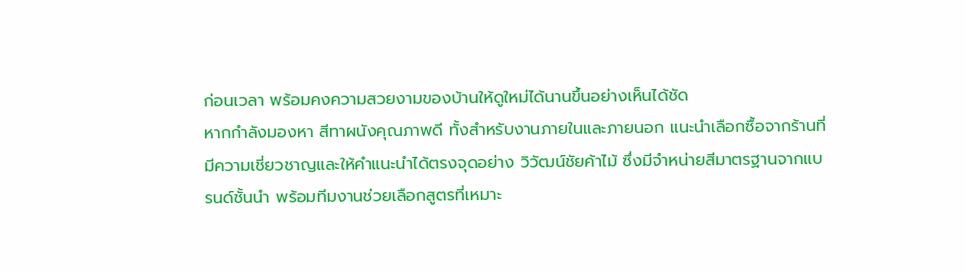ก่อนเวลา พร้อมคงความสวยงามของบ้านให้ดูใหม่ได้นานขึ้นอย่างเห็นได้ชัด
หากกำลังมองหา สีทาผนังคุณภาพดี ทั้งสำหรับงานภายในและภายนอก แนะนำเลือกซื้อจากร้านที่มีความเชี่ยวชาญและให้คำแนะนำได้ตรงจุดอย่าง วิวัฒน์ชัยค้าไม้ ซึ่งมีจำหน่ายสีมาตรฐานจากแบรนด์ชั้นนำ พร้อมทีมงานช่วยเลือกสูตรที่เหมาะ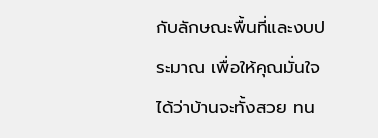กับลักษณะพื้นที่และงบประมาณ เพื่อให้คุณมั่นใจได้ว่าบ้านจะทั้งสวย ทน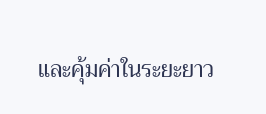และคุ้มค่าในระยะยาว